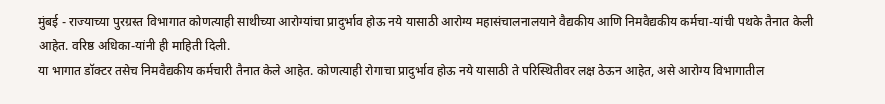मुंबई - राज्याच्या पुरग्रस्त विभागात कोणत्याही साथीच्या आरोग्यांचा प्रादुर्भाव होऊ नये यासाठी आरोग्य महासंचालनालयाने वैद्यकीय आणि निमवैद्यकीय कर्मचा-यांची पथके तैनात केली आहेत. वरिष्ठ अधिका-यांनी ही माहिती दिली.
या भागात डॉक्टर तसेच निमवैद्यकीय कर्मचारी तैनात केले आहेत. कोणत्याही रोगाचा प्रादुर्भाव होऊ नये यासाठी ते परिस्थितीवर लक्ष ठेऊन आहेत, असे आरोग्य विभागातील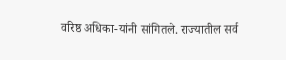वरिष्ठ अधिका-यांनी सांगितले. राज्यातील सर्व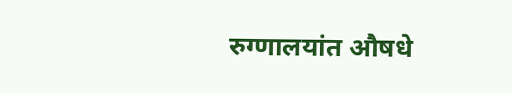रुग्णालयांत औषधे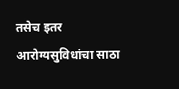तसेच इतर आरोग्यसुविधांचा साठा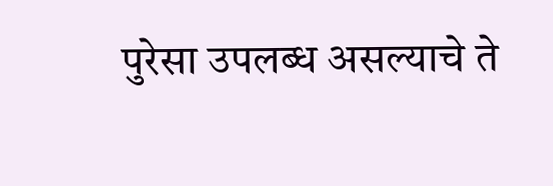पुरेसा उपलब्ध असल्याचे ते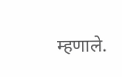म्हणाले.